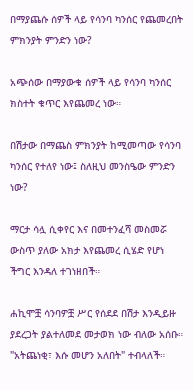በማያጨሱ ሰዎች ላይ የሳንባ ካንሰር የጨመረበት ምክንያት ምንድን ነው?

አጭሰው በማያውቁ ሰዎች ላይ የሳንባ ካንሰር ክስተት ቁጥር እየጨመረ ነው።

በሽታው በማጨስ ምክንያት ከሚመጣው የሳንባ ካንሰር የተለየ ነው፤ ስለዚህ መንስዔው ምንድን ነው?

ማርታ ሳሏ ሲቀየር እና በመተንፈሻ መስመሯ ውስጥ ያለው አክታ እየጨመረ ሲሄድ የሆነ ችግር እንዳለ ተገነዘበች።

ሐኪሞቿ ሳንባዎቿ ሥር የሰደደ በሽታ እንዲይዙ ያደረጋት ያልተለመደ መታወክ ነው ብለው አሰቡ። "አትጨነቂ፣ እሱ መሆን አለበት" ተብላለች።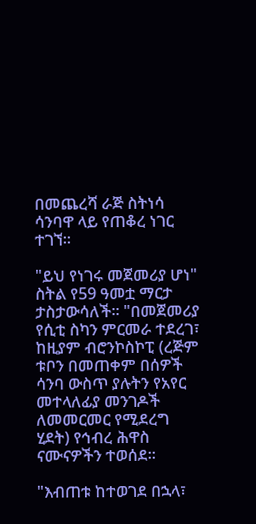በመጨረሻ ራጅ ስትነሳ ሳንባዋ ላይ የጠቆረ ነገር ተገኘ።

"ይህ የነገሩ መጀመሪያ ሆነ" ስትል የ59 ዓመቷ ማርታ ታስታውሳለች። "በመጀመሪያ የሲቲ ስካን ምርመራ ተደረገ፣ ከዚያም ብሮንኮስኮፒ (ረጅም ቱቦን በመጠቀም በሰዎች ሳንባ ውስጥ ያሉትን የአየር መተላለፊያ መንገዶች ለመመርመር የሚደረግ ሂደት) የኅብረ ሕዋስ ናሙናዎችን ተወሰደ።

"እብጠቱ ከተወገደ በኋላ፣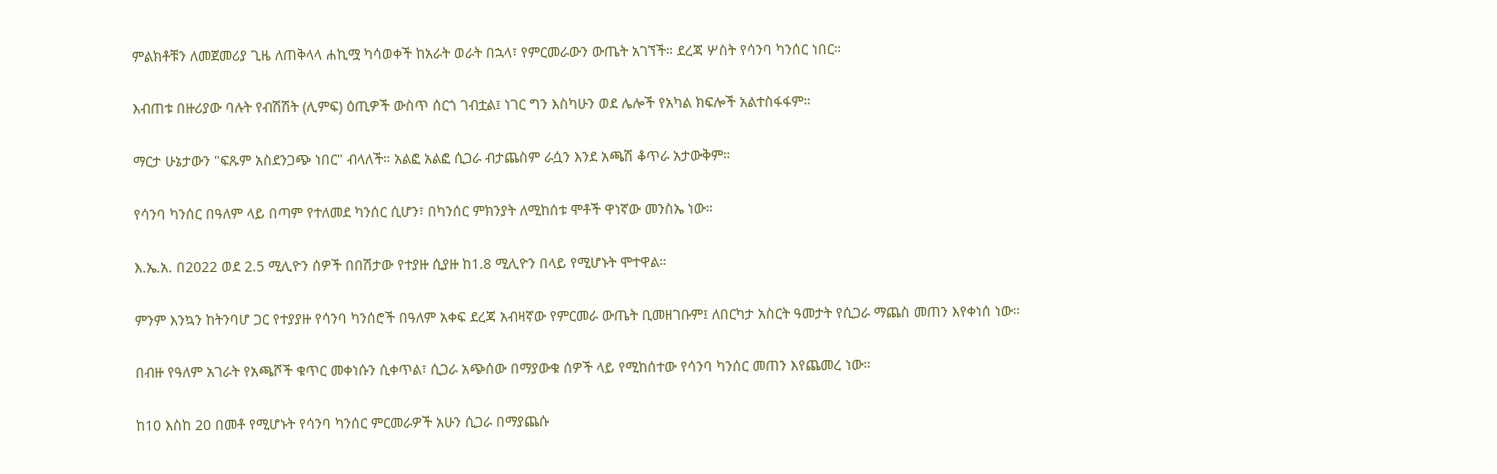ምልክቶቹን ለመጀመሪያ ጊዜ ለጠቅላላ ሐኪሟ ካሳወቀች ከአራት ወራት በኋላ፣ የምርመራውን ውጤት አገኘች። ደረጃ ሦስት የሳንባ ካንሰር ነበር።

እብጠቱ በዙሪያው ባሉት የብሽሽት (ሊምፍ) ዕጢዎች ውስጥ ሰርጎ ገብቷል፤ ነገር ግን እስካሁን ወደ ሌሎች የአካል ክፍሎች አልተስፋፋም።

ማርታ ሁኔታውን "ፍጹም አስደንጋጭ ነበር" ብላለች። አልፎ አልፎ ሲጋራ ብታጨስም ራሷን እንደ አጫሽ ቆጥራ አታውቅም።

የሳንባ ካንሰር በዓለም ላይ በጣም የተለመደ ካንሰር ሲሆን፣ በካንሰር ምክንያት ለሚከሰቱ ሞቶች ዋነኛው መንስኤ ነው።

እ.ኤ.አ. በ2022 ወደ 2.5 ሚሊዮን ሰዎች በበሽታው የተያዙ ሲያዙ ከ1.8 ሚሊዮን በላይ የሚሆኑት ሞተዋል።

ምንም እንኳን ከትንባሆ ጋር የተያያዙ የሳንባ ካንሰሮች በዓለም አቀፍ ደረጃ አብዛኛው የምርመራ ውጤት ቢመዘገቡም፤ ለበርካታ አስርት ዓመታት የሲጋራ ማጨስ መጠን እየቀነሰ ነው።

በብዙ የዓለም አገራት የአጫሾች ቁጥር መቀነሱን ሲቀጥል፣ ሲጋራ አጭሰው በማያውቁ ሰዎች ላይ የሚከሰተው የሳንባ ካንሰር መጠን እየጨመረ ነው።

ከ10 እስከ 20 በመቶ የሚሆኑት የሳንባ ካንሰር ምርመራዎች አሁን ሲጋራ በማያጨሱ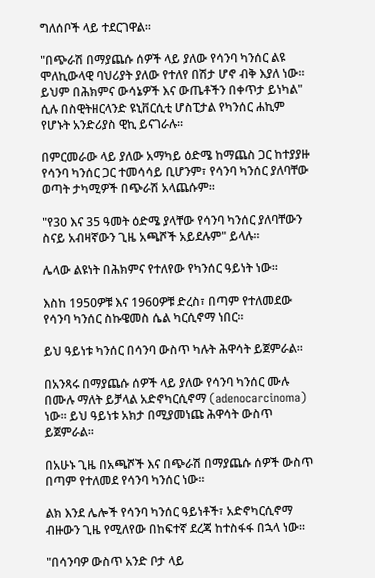ግለሰቦች ላይ ተደርገዋል።

"በጭራሽ በማያጨሱ ሰዎች ላይ ያለው የሳንባ ካንሰር ልዩ ሞለኪውላዊ ባህሪያት ያለው የተለየ በሽታ ሆኖ ብቅ እያለ ነው። ይህም በሕክምና ውሳኔዎች እና ውጤቶችን በቀጥታ ይነካል" ሲሉ በስዊትዘርላንድ ዩኒቨርሲቲ ሆስፒታል የካንሰር ሐኪም የሆኑት አንድሪያስ ዊኪ ይናገራሉ።

በምርመራው ላይ ያለው አማካይ ዕድሜ ከማጨስ ጋር ከተያያዙ የሳንባ ካንሰር ጋር ተመሳሳይ ቢሆንም፣ የሳንባ ካንሰር ያለባቸው ወጣት ታካሚዎች በጭራሽ አላጨሱም።

"የ30 እና 35 ዓመት ዕድሜ ያላቸው የሳንባ ካንሰር ያለባቸውን ስናይ አብዛኛውን ጊዜ አጫሾች አይደሉም" ይላሉ።

ሌላው ልዩነት በሕክምና የተለየው የካንሰር ዓይነት ነው።

እስከ 1950ዎቹ እና 1960ዎቹ ድረስ፣ በጣም የተለመደው የሳንባ ካንሰር ስኩዌመስ ሴል ካርሲኖማ ነበር።

ይህ ዓይነቱ ካንሰር በሳንባ ውስጥ ካሉት ሕዋሳት ይጀምራል።

በአንጻሩ በማያጨሱ ሰዎች ላይ ያለው የሳንባ ካንሰር ሙሉ በሙሉ ማለት ይቻላል አድኖካርሲኖማ (adenocarcinoma) ነው። ይህ ዓይነቱ አክታ በሚያመነጩ ሕዋሳት ውስጥ ይጀምራል።

በአሁኑ ጊዜ በአጫሾች እና በጭራሽ በማያጨሱ ሰዎች ውስጥ በጣም የተለመደ የሳንባ ካንሰር ነው።

ልክ እንደ ሌሎች የሳንባ ካንሰር ዓይነቶች፣ አድኖካርሲኖማ ብዙውን ጊዜ የሚለየው በከፍተኛ ደረጃ ከተስፋፋ በኋላ ነው።

"በሳንባዎ ውስጥ አንድ ቦታ ላይ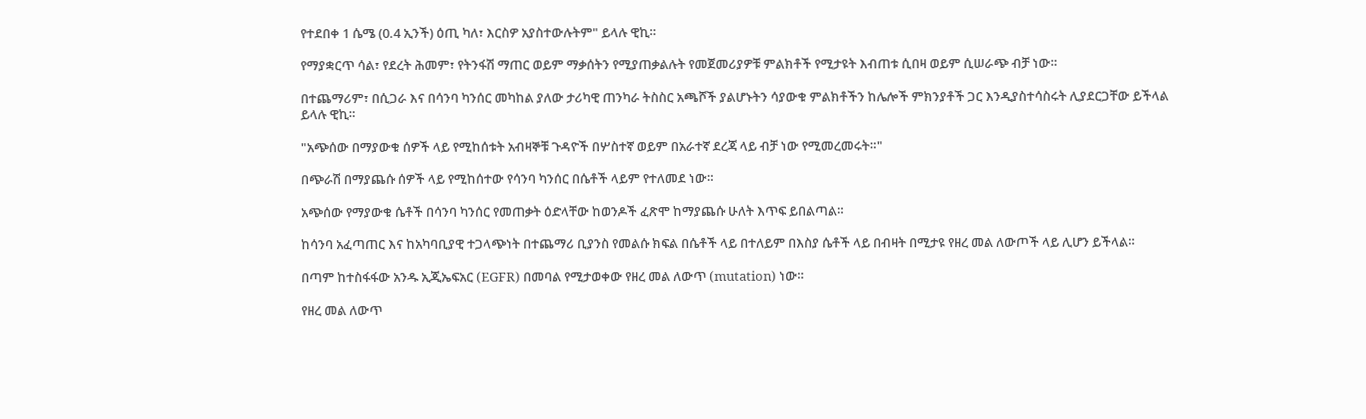የተደበቀ 1 ሴሜ (0.4 ኢንች) ዕጢ ካለ፣ እርስዎ አያስተውሉትም" ይላሉ ዊኪ።

የማያቋርጥ ሳል፣ የደረት ሕመም፣ የትንፋሽ ማጠር ወይም ማቃሰትን የሚያጠቃልሉት የመጀመሪያዎቹ ምልክቶች የሚታዩት እብጠቱ ሲበዛ ወይም ሲሠራጭ ብቻ ነው።

በተጨማሪም፣ በሲጋራ እና በሳንባ ካንሰር መካከል ያለው ታሪካዊ ጠንካራ ትስስር አጫሾች ያልሆኑትን ሳያውቁ ምልክቶችን ከሌሎች ምክንያቶች ጋር እንዲያስተሳስሩት ሊያደርጋቸው ይችላል ይላሉ ዊኪ።

"አጭሰው በማያውቁ ሰዎች ላይ የሚከሰቱት አብዛኞቹ ጉዳዮች በሦስተኛ ወይም በአራተኛ ደረጃ ላይ ብቻ ነው የሚመረመሩት።"

በጭራሽ በማያጨሱ ሰዎች ላይ የሚከሰተው የሳንባ ካንሰር በሴቶች ላይም የተለመደ ነው።

አጭሰው የማያውቁ ሴቶች በሳንባ ካንሰር የመጠቃት ዕድላቸው ከወንዶች ፈጽሞ ከማያጨሱ ሁለት እጥፍ ይበልጣል።

ከሳንባ አፈጣጠር እና ከአካባቢያዊ ተጋላጭነት በተጨማሪ ቢያንስ የመልሱ ክፍል በሴቶች ላይ በተለይም በእስያ ሴቶች ላይ በብዛት በሚታዩ የዘረ መል ለውጦች ላይ ሊሆን ይችላል።

በጣም ከተስፋፋው አንዱ ኢጂኤፍአር (EGFR) በመባል የሚታወቀው የዘረ መል ለውጥ (mutation) ነው።

የዘረ መል ለውጥ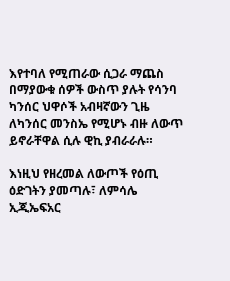እየተባለ የሚጠራው ሲጋራ ማጨስ በማያውቁ ሰዎች ውስጥ ያሉት የሳንባ ካንሰር ህዋሶች አብዛኛውን ጊዜ ለካንሰር መንስኤ የሚሆኑ ብዙ ለውጥ ይኖራቸዋል ሲሉ ዊኪ ያብራራሉ።

እነዚህ የዘረመል ለውጦች የዕጢ ዕድገትን ያመጣሉ፣ ለምሳሌ ኢጂኤፍአር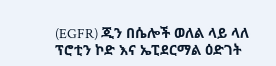(EGFR) ጂን በሴሎች ወለል ላይ ላለ ፕሮቲን ኮድ እና ኤፒደርማል ዕድገት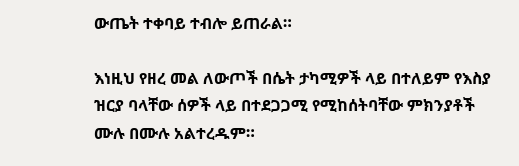ውጤት ተቀባይ ተብሎ ይጠራል።

እነዚህ የዘረ መል ለውጦች በሴት ታካሚዎች ላይ በተለይም የእስያ ዝርያ ባላቸው ሰዎች ላይ በተደጋጋሚ የሚከሰትባቸው ምክንያቶች ሙሉ በሙሉ አልተረዱም።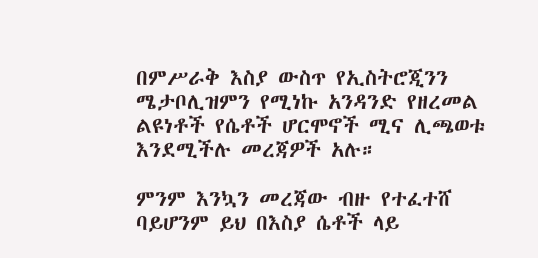በምሥራቅ እስያ ውስጥ የኢስትሮጂንን ሜታቦሊዝምን የሚነኩ አንዳንድ የዘረመል ልዩነቶች የሴቶች ሆርሞኖች ሚና ሊጫወቱ እንደሚችሉ መረጃዎች አሉ።

ምንም እንኳን መረጃው ብዙ የተፈተሸ ባይሆንም ይህ በእስያ ሴቶች ላይ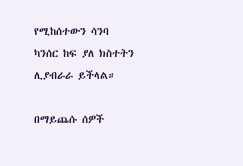የሚከሰተውን ሳንባ ካንሰር ከፍ ያለ ክስተትን ሊያብራራ ይችላል።

በማይጨሱ ሰዎች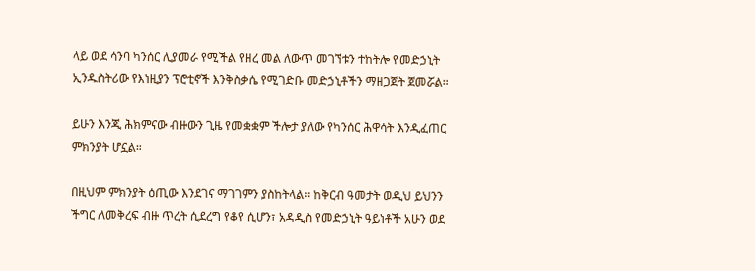ላይ ወደ ሳንባ ካንሰር ሊያመራ የሚችል የዘረ መል ለውጥ መገኘቱን ተከትሎ የመድኃኒት ኢንዱስትሪው የእነዚያን ፕሮቲኖች እንቅስቃሴ የሚገድቡ መድኃኒቶችን ማዘጋጀት ጀመሯል።

ይሁን እንጂ ሕክምናው ብዙውን ጊዜ የመቋቋም ችሎታ ያለው የካንሰር ሕዋሳት እንዲፈጠር ምክንያት ሆኗል።

በዚህም ምክንያት ዕጢው እንደገና ማገገምን ያስከትላል። ከቅርብ ዓመታት ወዲህ ይህንን ችግር ለመቅረፍ ብዙ ጥረት ሲደረግ የቆየ ሲሆን፣ አዳዲስ የመድኃኒት ዓይነቶች አሁን ወደ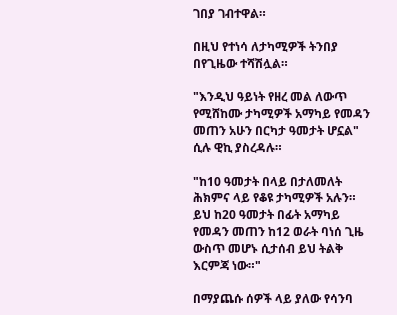ገበያ ገብተዋል።

በዚህ የተነሳ ለታካሚዎች ትንበያ በየጊዜው ተሻሽሏል።

"እንዲህ ዓይነት የዘረ መል ለውጥ የሚሸከሙ ታካሚዎች አማካይ የመዳን መጠን አሁን በርካታ ዓመታት ሆኗል" ሲሉ ዊኪ ያስረዳሉ።

"ከ10 ዓመታት በላይ በታለመለት ሕክምና ላይ የቆዩ ታካሚዎች አሉን። ይህ ከ20 ዓመታት በፊት አማካይ የመዳን መጠን ከ12 ወራት ባነሰ ጊዜ ውስጥ መሆኑ ሲታሰብ ይህ ትልቅ እርምጃ ነው።"

በማያጨሱ ሰዎች ላይ ያለው የሳንባ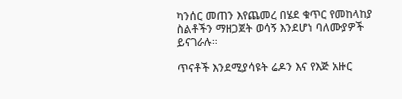ካንሰር መጠን እየጨመረ በሄደ ቁጥር የመከላከያ ስልቶችን ማዘጋጀት ወሳኝ እንደሆነ ባለሙያዎች ይናገራሉ።

ጥናቶች እንደሚያሳዩት ሬዶን እና የእጅ አዙር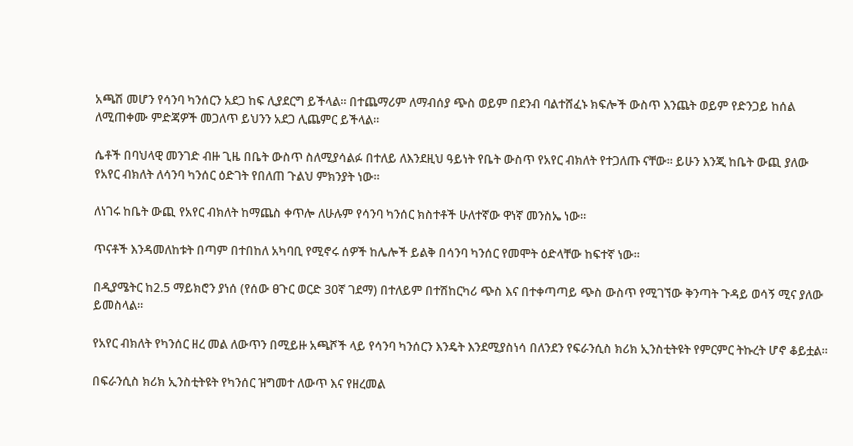አጫሽ መሆን የሳንባ ካንሰርን አደጋ ከፍ ሊያደርግ ይችላል። በተጨማሪም ለማብሰያ ጭስ ወይም በደንብ ባልተሸፈኑ ክፍሎች ውስጥ እንጨት ወይም የድንጋይ ከሰል ለሚጠቀሙ ምድጃዎች መጋለጥ ይህንን አደጋ ሊጨምር ይችላል።

ሴቶች በባህላዊ መንገድ ብዙ ጊዜ በቤት ውስጥ ስለሚያሳልፉ በተለይ ለእንደዚህ ዓይነት የቤት ውስጥ የአየር ብክለት የተጋለጡ ናቸው። ይሁን እንጂ ከቤት ውጪ ያለው የአየር ብክለት ለሳንባ ካንሰር ዕድገት የበለጠ ጉልህ ምክንያት ነው።

ለነገሩ ከቤት ውጪ የአየር ብክለት ከማጨስ ቀጥሎ ለሁሉም የሳንባ ካንሰር ክስተቶች ሁለተኛው ዋነኛ መንስኤ ነው።

ጥናቶች እንዳመለከቱት በጣም በተበከለ አካባቢ የሚኖሩ ሰዎች ከሌሎች ይልቅ በሳንባ ካንሰር የመሞት ዕድላቸው ከፍተኛ ነው።

በዲያሜትር ከ2.5 ማይክሮን ያነሰ (የሰው ፀጉር ወርድ 30ኛ ገደማ) በተለይም በተሽከርካሪ ጭስ እና በተቀጣጣይ ጭስ ውስጥ የሚገኘው ቅንጣት ጉዳይ ወሳኝ ሚና ያለው ይመስላል።

የአየር ብክለት የካንሰር ዘረ መል ለውጥን በሚይዙ አጫሾች ላይ የሳንባ ካንሰርን እንዴት እንደሚያስነሳ በለንደን የፍራንሲስ ክሪክ ኢንስቲትዩት የምርምር ትኩረት ሆኖ ቆይቷል።

በፍራንሲስ ክሪክ ኢንስቲትዩት የካንሰር ዝግመተ ለውጥ እና የዘረመል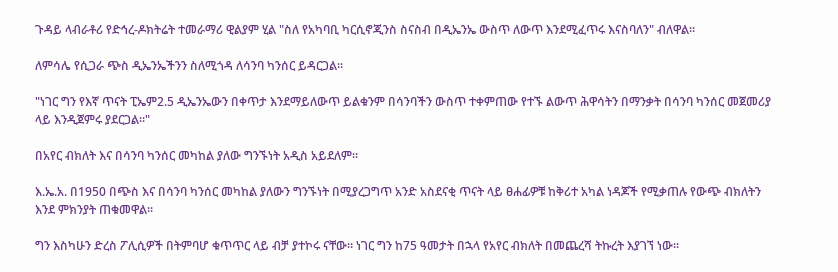ጉዳይ ላብራቶሪ የድኅረ-ዶክትሬት ተመራማሪ ዊልያም ሂል "ስለ የአካባቢ ካርሲኖጂንስ ስናስብ በዲኤንኤ ውስጥ ለውጥ እንደሚፈጥሩ እናስባለን" ብለዋል።

ለምሳሌ የሲጋራ ጭስ ዲኤንኤችንን ስለሚጎዳ ለሳንባ ካንሰር ይዳርጋል።

"ነገር ግን የእኛ ጥናት ፒኤም2.5 ዲኤንኤውን በቀጥታ እንደማይለውጥ ይልቁንም በሳንባችን ውስጥ ተቀምጠው የተኙ ልውጥ ሕዋሳትን በማንቃት በሳንባ ካንሰር መጀመሪያ ላይ እንዲጀምሩ ያደርጋል።"

በአየር ብክለት እና በሳንባ ካንሰር መካከል ያለው ግንኙነት አዲስ አይደለም።

እ.ኤ.አ. በ1950 በጭስ እና በሳንባ ካንሰር መካከል ያለውን ግንኙነት በሚያረጋግጥ አንድ አስደናቂ ጥናት ላይ ፀሐፊዎቹ ከቅሪተ አካል ነዳጆች የሚቃጠሉ የውጭ ብክለትን እንደ ምክንያት ጠቁመዋል።

ግን እስካሁን ድረስ ፖሊሲዎች በትምባሆ ቁጥጥር ላይ ብቻ ያተኮሩ ናቸው። ነገር ግን ከ75 ዓመታት በኋላ የአየር ብክለት በመጨረሻ ትኩረት እያገኘ ነው።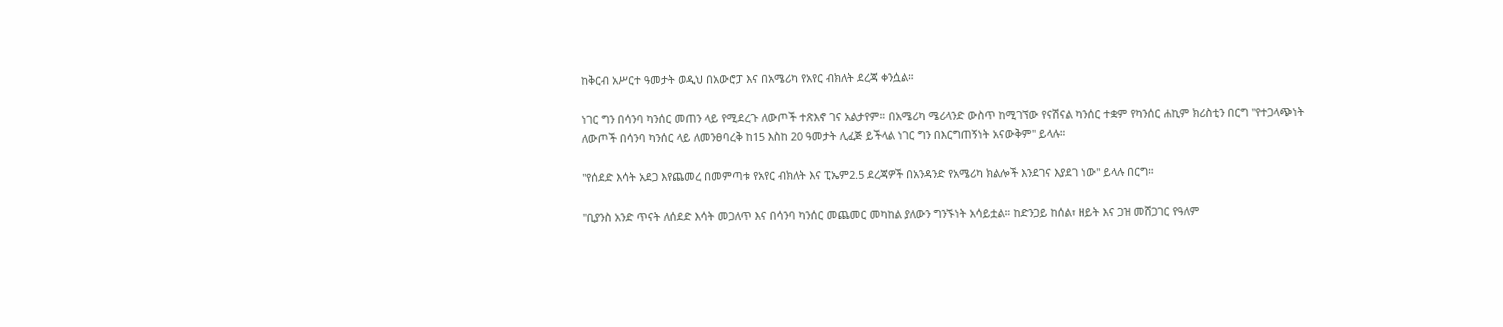ከቅርብ አሥርተ ዓመታት ወዲህ በአውሮፓ እና በአሜሪካ የአየር ብክለት ደረጃ ቀንሷል።

ነገር ግን በሳንባ ካንሰር መጠን ላይ የሚደረጉ ለውጦች ተጽእኖ ገና አልታየም። በአሜሪካ ሜሪላንድ ውስጥ ከሚገኘው የናሽናል ካንሰር ተቋም የካንሰር ሐኪም ክሪስቲን በርግ "የተጋላጭነት ለውጦች በሳንባ ካንሰር ላይ ለመንፀባረቅ ከ15 እስከ 20 ዓመታት ሊፈጅ ይችላል ነገር ግን በእርግጠኝነት አናውቅም" ይላሉ።

"የሰደድ እሳት አደጋ እየጨመረ በመምጣቱ የአየር ብክለት እና ፒኤም2.5 ደረጃዎች በአንዳንድ የአሜሪካ ክልሎች እንደገና እያደገ ነው" ይላሉ በርግ።

"ቢያንስ አንድ ጥናት ለሰደድ እሳት መጋለጥ እና በሳንባ ካንሰር መጨመር መካከል ያለውን ግንኙነት አሳይቷል። ከድንጋይ ከሰል፣ ዘይት እና ጋዝ መሸጋገር የዓለም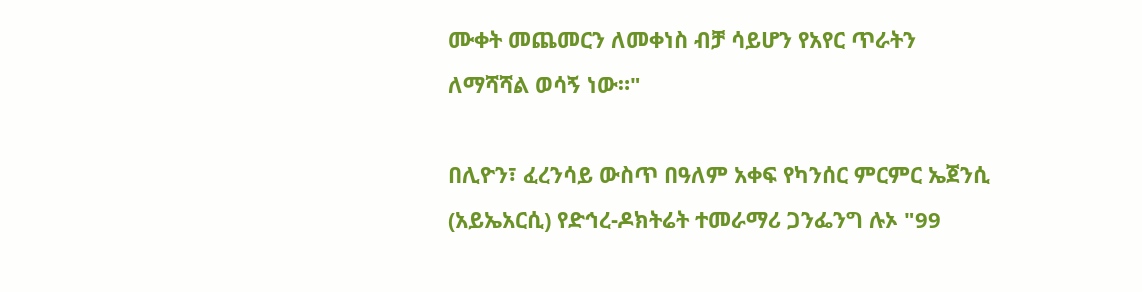ሙቀት መጨመርን ለመቀነስ ብቻ ሳይሆን የአየር ጥራትን ለማሻሻል ወሳኝ ነው።"

በሊዮን፣ ፈረንሳይ ውስጥ በዓለም አቀፍ የካንሰር ምርምር ኤጀንሲ (አይኤአርሲ) የድኅረ-ዶክትሬት ተመራማሪ ጋንፌንግ ሉኦ "99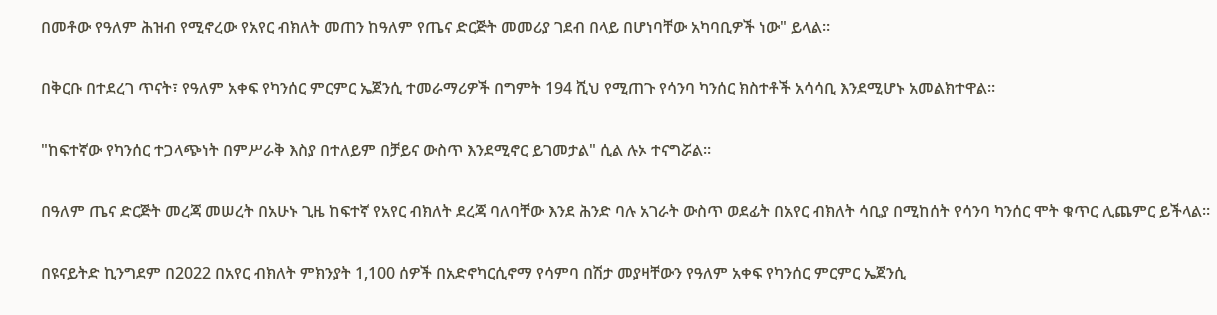በመቶው የዓለም ሕዝብ የሚኖረው የአየር ብክለት መጠን ከዓለም የጤና ድርጅት መመሪያ ገደብ በላይ በሆነባቸው አካባቢዎች ነው" ይላል።

በቅርቡ በተደረገ ጥናት፣ የዓለም አቀፍ የካንሰር ምርምር ኤጀንሲ ተመራማሪዎች በግምት 194 ሺህ የሚጠጉ የሳንባ ካንሰር ክስተቶች አሳሳቢ እንደሚሆኑ አመልክተዋል።

"ከፍተኛው የካንሰር ተጋላጭነት በምሥራቅ እስያ በተለይም በቻይና ውስጥ እንደሚኖር ይገመታል" ሲል ሉኦ ተናግሯል።

በዓለም ጤና ድርጅት መረጃ መሠረት በአሁኑ ጊዜ ከፍተኛ የአየር ብክለት ደረጃ ባለባቸው እንደ ሕንድ ባሉ አገራት ውስጥ ወደፊት በአየር ብክለት ሳቢያ በሚከሰት የሳንባ ካንሰር ሞት ቁጥር ሊጨምር ይችላል።

በዩናይትድ ኪንግደም በ2022 በአየር ብክለት ምክንያት 1,100 ሰዎች በአድኖካርሲኖማ የሳምባ በሽታ መያዛቸውን የዓለም አቀፍ የካንሰር ምርምር ኤጀንሲ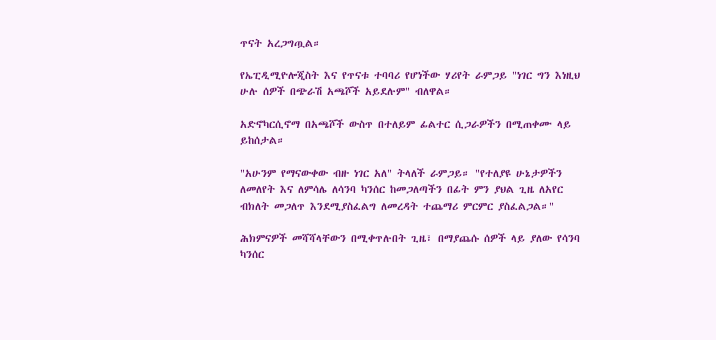ጥናት አረጋግጧል።

የኤፒዲሚዮሎጂስት እና የጥናቱ ተባባሪ የሆነችው ሃሪየት ራምጋይ "ነገር ግን እነዚህ ሁሉ ሰዎች በጭራሽ አጫሾች አይደሉም" ብለዋል።

አድኖካርሲኖማ በአጫሾች ውስጥ በተለይም ፊልተር ሲጋራዎችን በሚጠቀሙ ላይ ይከሰታል።

"አሁንም የማናውቀው ብዙ ነገር አለ" ትላለች ራምጋይ። "የተለያዩ ሁኔታዎችን ለመለየት እና ለምሳሌ ለሳንባ ካንሰር ከመጋለጣችን በፊት ምን ያህል ጊዜ ለአየር ብክለት መጋለጥ እንደሚያስፈልግ ለመረዳት ተጨማሪ ምርምር ያስፈልጋል።"

ሕክምናዎች መሻሻላቸውን በሚቀጥሉበት ጊዜ፣ በማያጨሱ ሰዎች ላይ ያለው የሳንባ ካንሰር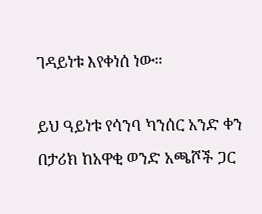ገዳይነቱ እየቀነሰ ነው።

ይህ ዓይነቱ የሳንባ ካንሰር አንድ ቀን በታሪክ ከአዋቂ ወንድ አጫሾች ጋር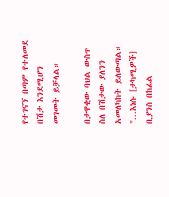የተገናኘ በጣም የተለመደ በሽታ እንደሚሆን መገመት ይቻላል።

በታዋቂው ባህል ውስጥ ስለ በሽታው ያለንን አመለካከት ይለውጣል። "...እነሱ [ታካሚዎች] ቢያንስ በከፊል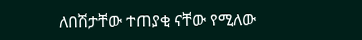ለበሽታቸው ተጠያቂ ናቸው የሚለው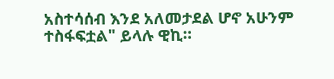አስተሳሰብ እንደ አለመታደል ሆኖ አሁንም ተስፋፍቷል" ይላሉ ዊኪ።